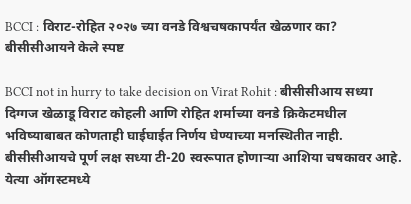BCCI : विराट-रोहित २०२७ च्या वनडे विश्वचषकापर्यंत खेळणार का? बीसीसीआयने केले स्पष्ट

BCCI not in hurry to take decision on Virat Rohit : बीसीसीआय सध्या दिग्गज खेळाडू विराट कोहली आणि रोहित शर्माच्या वनडे क्रिकेटमधील भविष्याबाबत कोणताही घाईघाईत निर्णय घेण्याच्या मनस्थितीत नाही. बीसीसीआयचे पूर्ण लक्ष सध्या टी-20 स्वरूपात होणाऱ्या आशिया चषकावर आहे. येत्या ऑगस्टमध्ये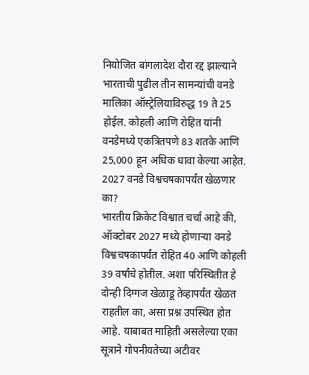नियोजित बांगलादेश दौरा रद्द झाल्याने भारताची पुढील तीन सामन्यांची वनडे मालिका ऑस्ट्रेलियाविरुद्ध 19 ते 25 होईल. कोहली आणि रोहित यांनी वनडेमध्ये एकत्रितपणे 83 शतके आणि 25,000 हून अधिक धावा केल्या आहेत.
2027 वनडे विश्वचषकापर्यंत खेळणार का?
भारतीय क्रिकेट विश्वात चर्चा आहे की, ऑक्टोबर 2027 मध्ये होणाऱ्या वनडे विश्वचषकापर्यंत रोहित 40 आणि कोहली 39 वर्षांचे होतील. अशा परिस्थितीत हे दोन्ही दिग्गज खेळाडू तेव्हापर्यंत खेळत राहतील का, असा प्रश्न उपस्थित होत आहे. याबाबत माहिती असलेल्या एका सूत्राने गोपनीयतेच्या अटीवर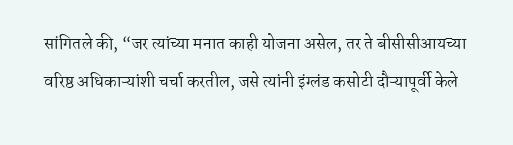सांगितले की, “जर त्यांच्या मनात काही योजना असेल, तर ते बीसीसीआयच्या वरिष्ठ अधिकाऱ्यांशी चर्चा करतील, जसे त्यांनी इंग्लंड कसोटी दौऱ्यापूर्वी केले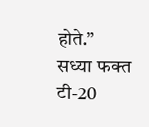होते.”
सध्या फक्त टी-20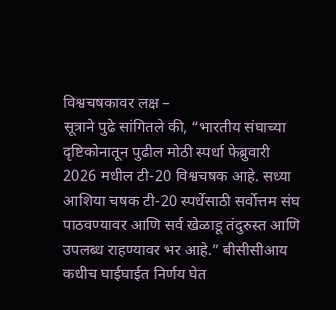विश्वचषकावर लक्ष –
सूत्राने पुढे सांगितले की, “भारतीय संघाच्या दृष्टिकोनातून पुढील मोठी स्पर्धा फेब्रुवारी 2026 मधील टी-20 विश्वचषक आहे. सध्या आशिया चषक टी-20 स्पर्धेसाठी सर्वोत्तम संघ पाठवण्यावर आणि सर्व खेळाडू तंदुरुस्त आणि उपलब्ध राहण्यावर भर आहे.” बीसीसीआय कधीच घाईघाईत निर्णय घेत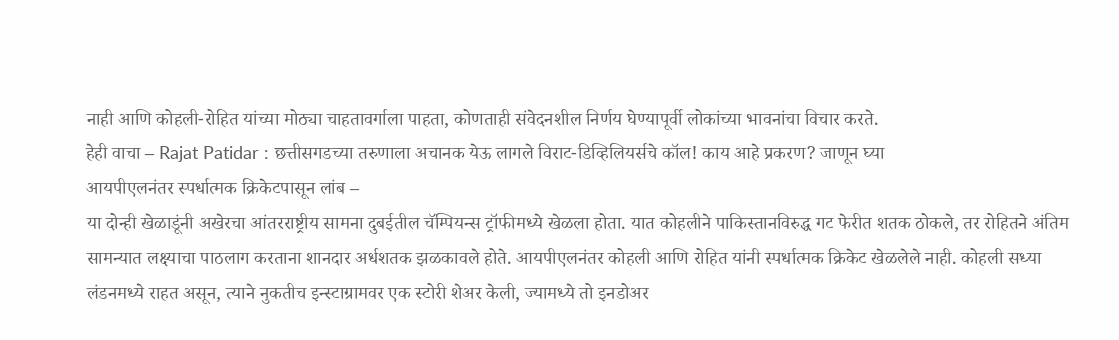नाही आणि कोहली-रोहित यांच्या मोठ्या चाहतावर्गाला पाहता, कोणताही संवेदनशील निर्णय घेण्यापूर्वी लोकांच्या भावनांचा विचार करते.
हेही वाचा – Rajat Patidar : छत्तीसगडच्या तरुणाला अचानक येऊ लागले विराट-डिव्हिलियर्सचे कॉल! काय आहे प्रकरण? जाणून घ्या
आयपीएलनंतर स्पर्धात्मक क्रिकेटपासून लांब –
या दोन्ही खेळाडूंनी अखेरचा आंतरराष्ट्रीय सामना दुबईतील चॅम्पियन्स ट्रॉफीमध्ये खेळला होता. यात कोहलीने पाकिस्तानविरुद्ध गट फेरीत शतक ठोकले, तर रोहितने अंतिम सामन्यात लक्ष्याचा पाठलाग करताना शानदार अर्धशतक झळकावले होते. आयपीएलनंतर कोहली आणि रोहित यांनी स्पर्धात्मक क्रिकेट खेळलेले नाही. कोहली सध्या लंडनमध्ये राहत असून, त्याने नुकतीच इन्स्टाग्रामवर एक स्टोरी शेअर केली, ज्यामध्ये तो इनडोअर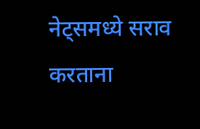नेट्समध्ये सराव करताना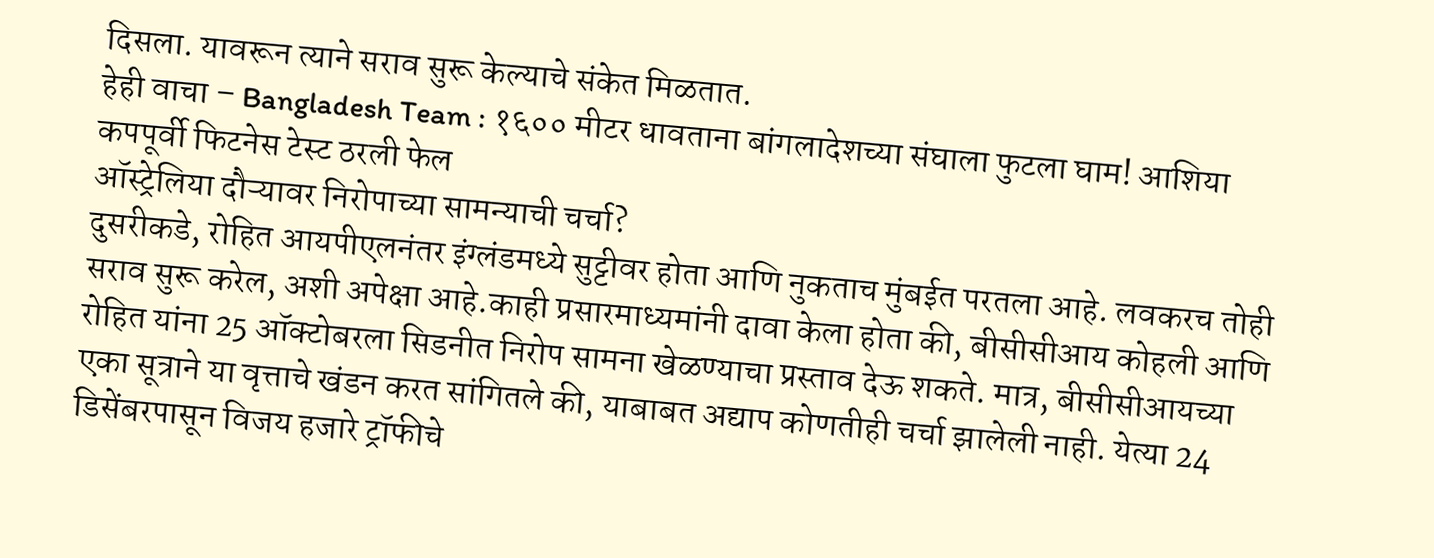दिसला. यावरून त्याने सराव सुरू केल्याचे संकेत मिळतात.
हेही वाचा – Bangladesh Team : १६०० मीटर धावताना बांगलादेशच्या संघाला फुटला घाम! आशिया कपपूर्वी फिटनेस टेस्ट ठरली फेल
ऑस्ट्रेलिया दौऱ्यावर निरोपाच्या सामन्याची चर्चा?
दुसरीकडे, रोहित आयपीएलनंतर इंग्लंडमध्ये सुट्टीवर होता आणि नुकताच मुंबईत परतला आहे. लवकरच तोही सराव सुरू करेल, अशी अपेक्षा आहे.काही प्रसारमाध्यमांनी दावा केला होता की, बीसीसीआय कोहली आणि रोहित यांना 25 ऑक्टोबरला सिडनीत निरोप सामना खेळण्याचा प्रस्ताव देऊ शकते. मात्र, बीसीसीआयच्या एका सूत्राने या वृत्ताचे खंडन करत सांगितले की, याबाबत अद्याप कोणतीही चर्चा झालेली नाही. येत्या 24 डिसेंबरपासून विजय हजारे ट्रॉफीचे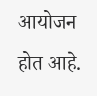आयोजन होत आहे.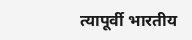त्यापूर्वी भारतीय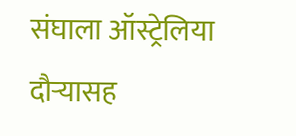संघाला ऑस्ट्रेलिया दौऱ्यासह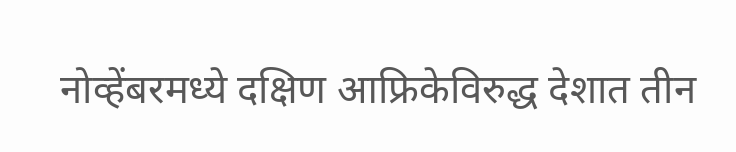नोव्हेंबरमध्ये दक्षिण आफ्रिकेविरुद्ध देशात तीन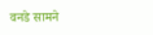वनडे सामने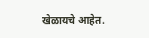खेळायचे आहेत.